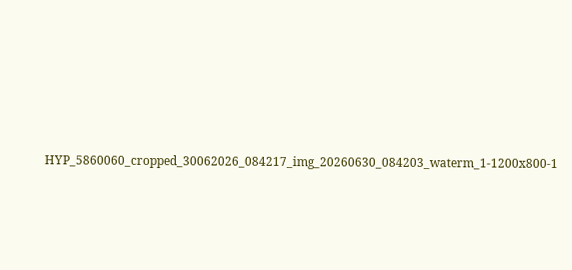HYP_5860060_cropped_30062026_084217_img_20260630_084203_waterm_1-1200x800-1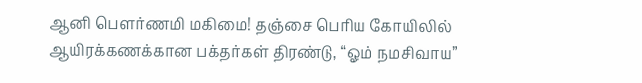ஆனி பௌர்ணமி மகிமை! தஞ்சை பெரிய கோயிலில் ஆயிரக்கணக்கான பக்தர்கள் திரண்டு, “ஓம் நமசிவாய”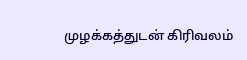முழக்கத்துடன் கிரிவலம்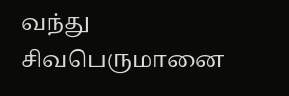வந்து சிவபெருமானை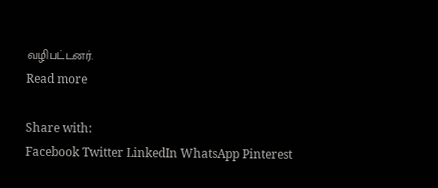வழிபட்டனர்.
Read more

Share with:
Facebook Twitter LinkedIn WhatsApp Pinterest